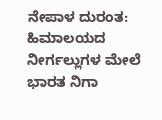ನೇಪಾಳ ದುರಂತ: ಹಿಮಾಲಯದ ನೀರ್ಗಲ್ಲುಗಳ ಮೇಲೆ ಭಾರತ ನಿಗಾ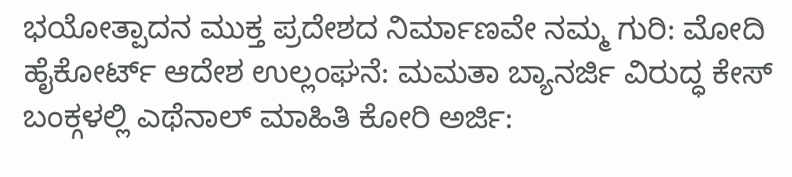ಭಯೋತ್ಪಾದನ ಮುಕ್ತ ಪ್ರದೇಶದ ನಿರ್ಮಾಣವೇ ನಮ್ಮ ಗುರಿ: ಮೋದಿ
ಹೈಕೋರ್ಟ್ ಆದೇಶ ಉಲ್ಲಂಘನೆ: ಮಮತಾ ಬ್ಯಾನರ್ಜಿ ವಿರುದ್ಧ ಕೇಸ್
ಬಂಕ್ಗಳಲ್ಲಿ ಎಥೆನಾಲ್ ಮಾಹಿತಿ ಕೋರಿ ಅರ್ಜಿ: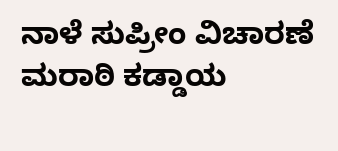ನಾಳೆ ಸುಪ್ರೀಂ ವಿಚಾರಣೆ
ಮರಾಠಿ ಕಡ್ಡಾಯ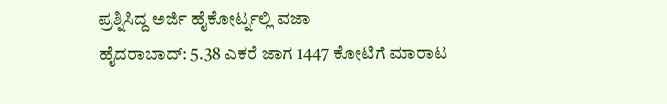ಪ್ರಶ್ನಿಸಿದ್ದ ಅರ್ಜಿ ಹೈಕೋರ್ಟ್ನಲ್ಲಿ ವಜಾ
ಹೈದರಾಬಾದ್: 5.38 ಎಕರೆ ಜಾಗ 1447 ಕೋಟಿಗೆ ಮಾರಾಟ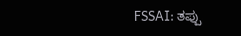FSSAI: ತಪ್ಪು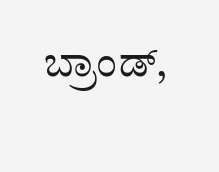ಬ್ರಾಂಡ್,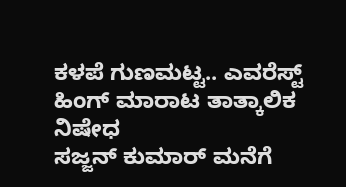ಕಳಪೆ ಗುಣಮಟ್ಟ.. ಎವರೆಸ್ಟ್ ಹಿಂಗ್ ಮಾರಾಟ ತಾತ್ಕಾಲಿಕ ನಿಷೇಧ
ಸಜ್ಜನ್ ಕುಮಾರ್ ಮನೆಗೆ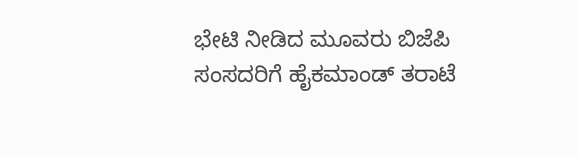ಭೇಟಿ ನೀಡಿದ ಮೂವರು ಬಿಜೆಪಿ ಸಂಸದರಿಗೆ ಹೈಕಮಾಂಡ್ ತರಾಟೆ